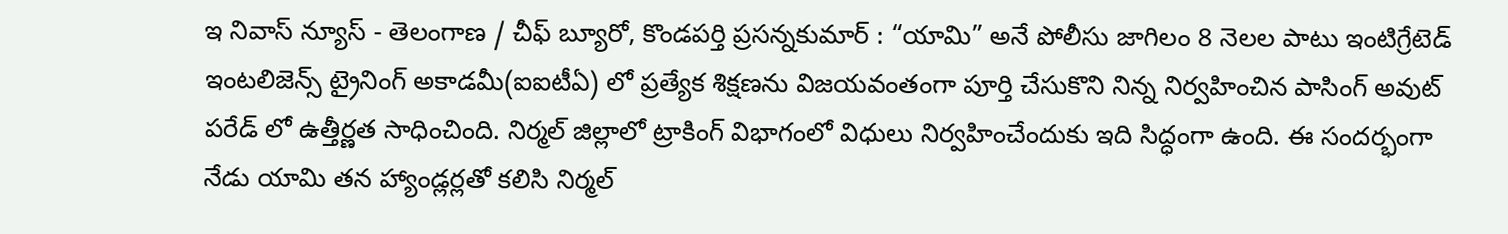ఇ నివాస్ న్యూస్ - తెలంగాణ / చీఫ్ బ్యూరో, కొండపర్తి ప్రసన్నకుమార్ : “యామి” అనే పోలీసు జాగిలం 8 నెలల పాటు ఇంటిగ్రేటెడ్ ఇంటలిజెన్స్ ట్రైనింగ్ అకాడమీ(ఐఐటీఏ) లో ప్రత్యేక శిక్షణను విజయవంతంగా పూర్తి చేసుకొని నిన్న నిర్వహించిన పాసింగ్ అవుట్ పరేడ్ లో ఉత్తీర్ణత సాధించింది. నిర్మల్ జిల్లాలో ట్రాకింగ్ విభాగంలో విధులు నిర్వహించేందుకు ఇది సిద్ధంగా ఉంది. ఈ సందర్భంగా నేడు యామి తన హ్యాండ్లర్లతో కలిసి నిర్మల్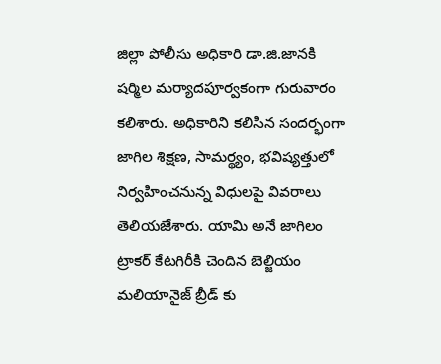జిల్లా పోలీసు అధికారి డా.జి.జానకి షర్మిల మర్యాదపూర్వకంగా గురువారం కలిశారు. అధికారిని కలిసిన సందర్భంగా జాగిల శిక్షణ, సామర్థ్యం, భవిష్యత్తులో నిర్వహించనున్న విధులపై వివరాలు తెలియజేశారు. యామి అనే జాగిలం ట్రాకర్ కేటగిరీకి చెందిన బెల్జియం మలియానైజ్ బ్రీడ్ కు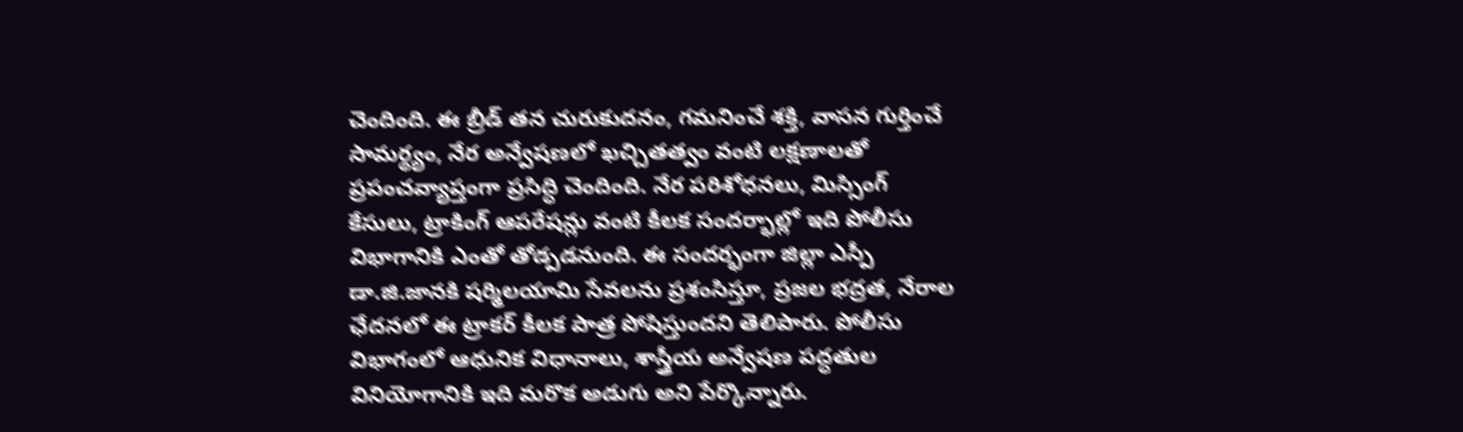చెందింది. ఈ బ్రీడ్ తన చురుకుదనం, గమనించే శక్తి, వాసన గుర్తించే సామర్థ్యం, నేర అన్వేషణలో ఖచ్చితత్వం వంటి లక్షణాలతో ప్రపంచవ్యాప్తంగా ప్రసిద్ధి చెందింది. నేర పరిశోధనలు, మిస్సింగ్ కేసులు, ట్రాకింగ్ ఆపరేషన్లు వంటి కీలక సందర్భాల్లో ఇది పోలీసు విభాగానికి ఎంతో తోడ్పడనుంది. ఈ సందర్భంగా జిల్లా ఎస్పీ డా.జి.జానకి షర్మిలయామి సేవలను ప్రశంసిస్తూ, ప్రజల భద్రత, నేరాల ఛేదనలో ఈ ట్రాకర్ కీలక పాత్ర పోషిస్తుందని తెలిపారు. పోలీసు విభాగంలో ఆధునిక విధానాలు, శాస్త్రీయ అన్వేషణ పద్ధతుల వినియోగానికి ఇది మరొక అడుగు అని పేర్కొన్నారు.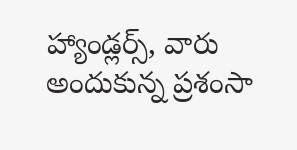హ్యాండ్లర్స్, వారు అందుకున్న ప్రశంసా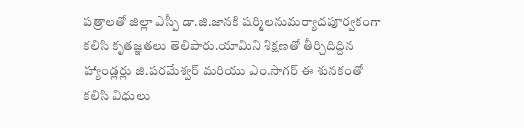పత్రాలతో జిల్లా ఎస్పీ డా.జి.జానకి షర్మిలనుమర్యాదపూర్వకంగా కలిసి కృతజ్ఞతలు తెలిపారు.యామిని శిక్షణతో తీర్చిదిద్దిన హ్యాండ్లర్లు జి.పరమేశ్వర్ మరియు ఎం.సాగర్ ఈ శునకంతో కలిసి విధులు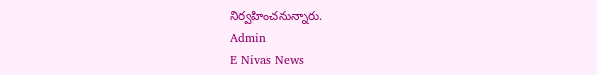నిర్వహించనున్నారు.
Admin
E Nivas News